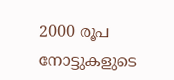2000 രൂപ നോട്ടുകളുടെ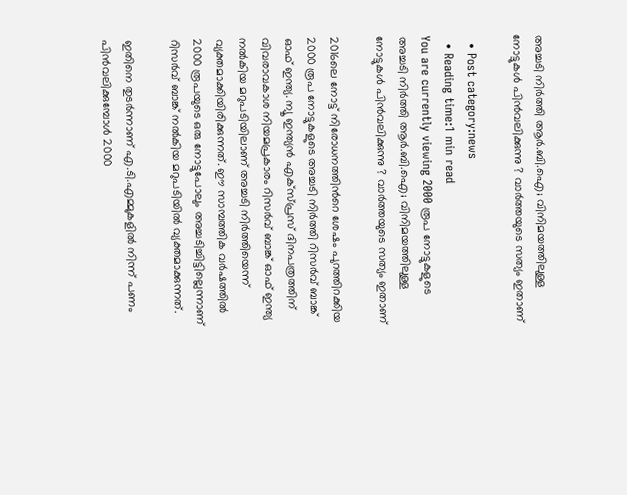അച്ചടി നിർത്തി ആർ.ബി.ഐ; വിനിമയത്തിലുള്ള നോട്ടുകൾ പിൻവലിക്കുന്നു ? വാർത്തയുടെ സത്യം ഇതാണ്

  • Post category:news
  • Reading time:1 min read
You are currently viewing 2000 രൂപ നോട്ടുകളുടെ അച്ചടി നിർത്തി ആർ.ബി.ഐ; വിനിമയത്തിലുള്ള നോട്ടുകൾ പിൻവലിക്കുന്നു ? വാർത്തയുടെ സത്യം ഇതാണ്

2016ലെ നോട്ട് നിരോധനത്തിന്‍റെ ശേഷം പുറത്തിറക്കിയ 2000 രൂപ നോട്ടുകളുടെ അച്ചടി നിർത്തി റിസർവ് ബാങ്ക് ഓഫ് ഇന്ത്യ. ന്യൂ ഇന്ത്യന്‍ എക്സ്പ്രസ് ദിനപത്രത്തിന് വിവരാവകാശ നിയമപ്രകാരം റിസര്‍വ് ബാങ്ക് ഓഫ് ഇന്ത്യ നല്‍കിയ മറുപടിയിലാണ് അച്ചടി നിര്‍ത്തിയെന്ന് വ്യക്തമാക്കിയിരിക്കുന്നത്. ഈ സാമ്പത്തിക വര്‍ഷത്തില്‍ 2000 രൂപയുടെ ഒരു നോട്ടുപോലും അച്ചടിച്ചിട്ടില്ലെന്നാണ് റിസര്‍വ് ബാങ്ക് നല്‍കിയ മറുപടിയില്‍ വ്യക്തമാക്കുന്നത്.

ഇതിനെ തുടര്‍ന്നാണ് എ.ടി.എമ്മുകളില്‍ നിന്ന് പണം പിന്‍വലിക്കുമ്പോള്‍ 2000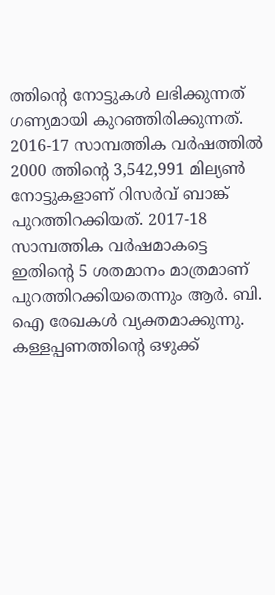ത്തിന്‍റെ നോട്ടുകള്‍ ലഭിക്കുന്നത് ഗണ്യമായി കുറഞ്ഞിരിക്കുന്നത്. 2016-17 സാമ്പത്തിക വര്‍ഷത്തില്‍ 2000 ത്തിന്‍റെ 3,542,991 മില്യണ്‍ നോട്ടുകളാണ് റിസര്‍വ് ബാങ്ക് പുറത്തിറക്കിയത്. 2017-18 സാമ്പത്തിക വര്‍ഷമാകട്ടെ ഇതിന്‍റെ 5 ശതമാനം മാത്രമാണ് പുറത്തിറക്കിയതെന്നും ആര്‍. ബി. ഐ രേഖകള്‍ വ്യക്തമാക്കുന്നു. കള്ളപ്പണത്തിന്‍റെ ഒഴുക്ക്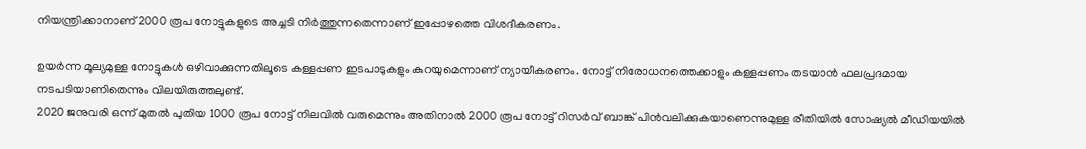നിയന്ത്രിക്കാനാണ് 2000 രൂപ നോട്ടുകളുടെ അച്ചടി നിര്‍ത്തുന്നതെന്നാണ് ഇപ്പോഴത്തെ വിശദീകരണം.

ഉയര്‍ന്ന മൂല്യമുള്ള നോട്ടുകള്‍ ഒഴിവാക്കുന്നതിലൂടെ കള്ളപ്പണ ഇടപാടുകളും കുറയുമെന്നാണ് ന്യായീകരണം. നോട്ട് നിരോധനത്തെക്കാളും കള്ളപ്പണം തടയാന്‍ ഫലപ്രദമായ നടപടിയാണിതെന്നും വിലയിരുത്തലുണ്ട്.
2020 ജനുവരി ഒന്ന് മുതല്‍ പുതിയ 1000 രൂപ നോട്ട് നിലവില്‍ വരുമെന്നും അതിനാല്‍ 2000 രൂപ നോട്ട് റിസര്‍വ് ബാങ്ക് പിന്‍വലിക്കുകയാണെന്നുമുള്ള രീതിയിൽ സോഷ്യല്‍ മീഡിയയില്‍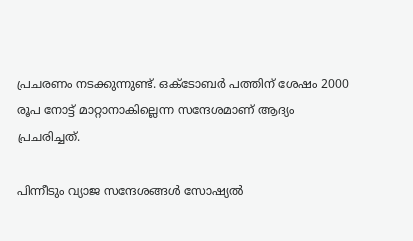പ്രചരണം നടക്കുന്നുണ്ട്. ഒക്ടോബര്‍ പത്തിന് ശേഷം 2000 രൂപ നോട്ട് മാറ്റാനാകില്ലെന്ന സന്ദേശമാണ് ആദ്യം പ്രചരിച്ചത്.

പിന്നീടും വ്യാജ സന്ദേശങ്ങള്‍ സോഷ്യല്‍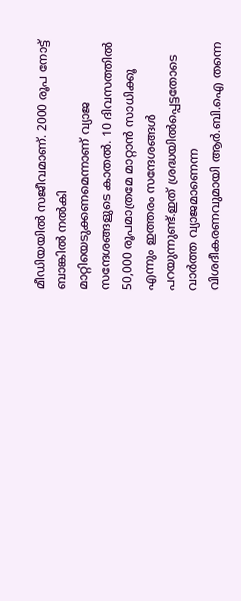മീഡിയയില്‍ സജീവമാണ്. 2000 രൂപ നോട്ട് ബാങ്കില്‍ നല്‍കി മാറ്റിയെടുക്കണമെന്നാണ് വ്യാജ സന്ദേശങ്ങളുടെ കാതല്‍. 10 ദിവസത്തില്‍ 50,000 രൂപമാത്രമേ മാറ്റാന്‍ സാധിക്കൂ എന്നും ഇത്തരം സന്ദേശങ്ങള്‍ പറയുന്നുണ്ട്.ഇത് ശ്രദ്ധയിൽപ്പെട്ടതോടെ വാർത്ത വ്യാജമാണെന്ന വിശദീകരണവുമായി ആർ.ബി.ഐ തന്നെ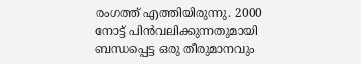രംഗത്ത് എത്തിയിരുന്നു. 2000 നോട്ട് പിന്‍വലിക്കുന്നതുമായി ബന്ധപ്പെട്ട ഒരു തീരുമാനവും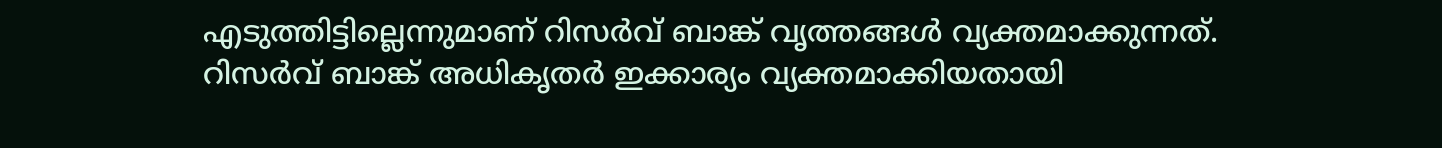എടുത്തിട്ടില്ലെന്നുമാണ് റിസര്‍വ് ബാങ്ക് വൃത്തങ്ങള്‍ വ്യക്തമാക്കുന്നത്. റിസര്‍വ് ബാങ്ക് അധികൃതര്‍ ഇക്കാര്യം വ്യക്തമാക്കിയതായി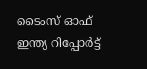ടൈംസ് ഓഫ് ഇന്ത്യ റിപ്പോര്‍ട്ട്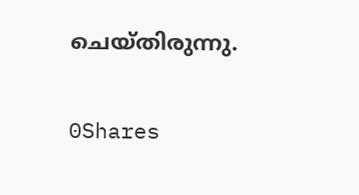ചെയ്തിരുന്നു.

0Shares